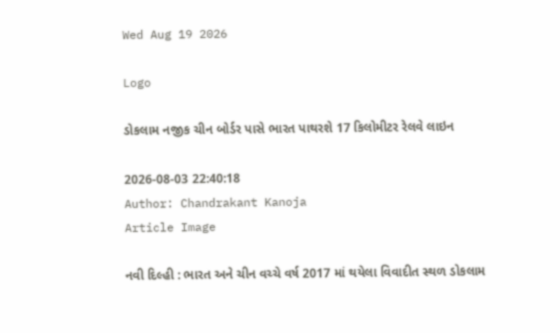Wed Aug 19 2026

Logo

ડોકલામ નજીક ચીન બોર્ડર પાસે ભારત પાથરશે 17 કિલોમીટર રેલવે લાઇન

2026-08-03 22:40:18
Author: Chandrakant Kanoja
Article Image

નવી દિલ્હી : ભારત અને ચીન વચ્ચે વર્ષ 2017 માં થયેલા વિવાદીત સ્થળ ડોકલામ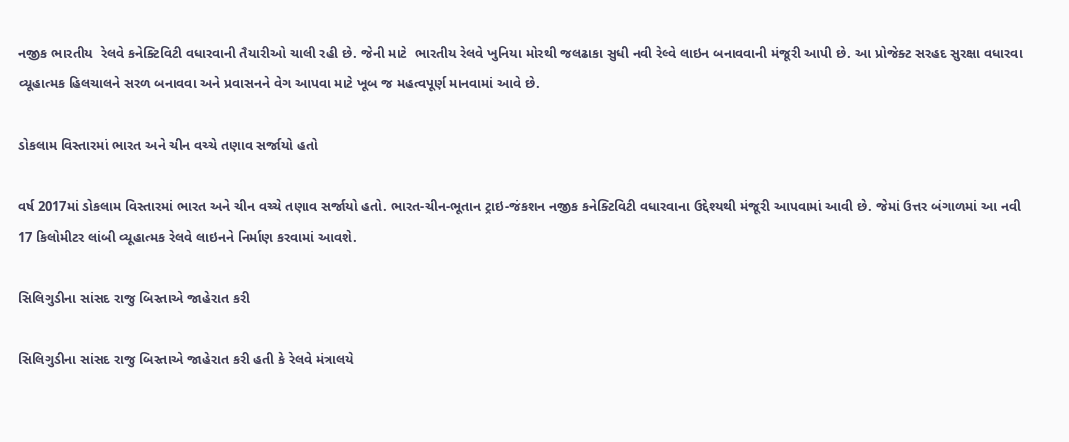નજીક ભારતીય  રેલવે કનેક્ટિવિટી વધારવાની તૈયારીઓ ચાલી રહી છે. જેની માટે  ભારતીય રેલવે ખુનિયા મોરથી જલઢાકા સુધી નવી રેલ્વે લાઇન બનાવવાની મંજૂરી આપી છે. આ પ્રોજેક્ટ સરહદ સુરક્ષા વધારવા વ્યૂહાત્મક હિલચાલને સરળ બનાવવા અને પ્રવાસનને વેગ આપવા માટે ખૂબ જ મહત્વપૂર્ણ માનવામાં આવે છે.

ડોકલામ વિસ્તારમાં ભારત અને ચીન વચ્ચે તણાવ સર્જાયો હતો

વર્ષ 2017માં ડોકલામ વિસ્તારમાં ભારત અને ચીન વચ્ચે તણાવ સર્જાયો હતો. ભારત-ચીન-ભૂતાન ટ્રાઇ-જંકશન નજીક કનેક્ટિવિટી વધારવાના ઉદ્દેશ્યથી મંજૂરી આપવામાં આવી છે. જેમાં ઉત્તર બંગાળમાં આ નવી 17 કિલોમીટર લાંબી વ્યૂહાત્મક રેલવે લાઇનને નિર્માણ કરવામાં આવશે.

સિલિગુડીના સાંસદ રાજુ બિસ્તાએ જાહેરાત કરી

સિલિગુડીના સાંસદ રાજુ બિસ્તાએ જાહેરાત કરી હતી કે રેલવે મંત્રાલયે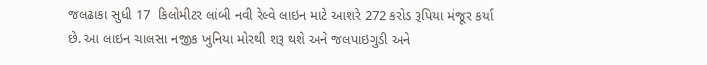જલઢાકા સુધી 17  કિલોમીટર લાંબી નવી રેલ્વે લાઇન માટે આશરે 272 કરોડ રૂપિયા મંજૂર કર્યા છે. આ લાઇન ચાલસા નજીક ખુનિયા મોરથી શરૂ થશે અને જલપાઇગુડી અને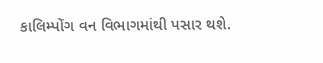કાલિમ્પોંગ વન વિભાગમાંથી પસાર થશે.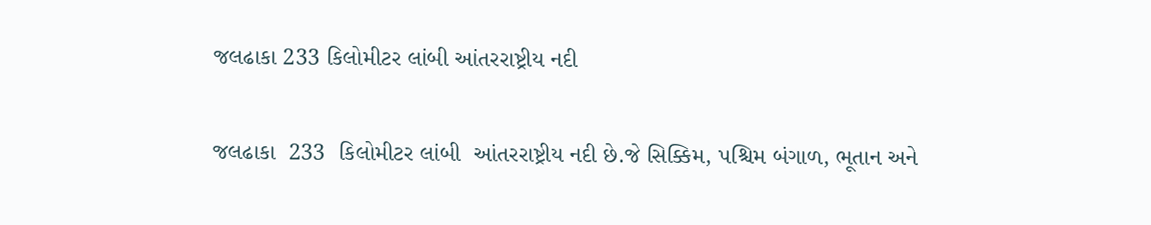જલઢાકા 233 કિલોમીટર લાંબી આંતરરાષ્ટ્રીય નદી

જલઢાકા  233  કિલોમીટર લાંબી  આંતરરાષ્ટ્રીય નદી છે.જે સિક્કિમ, પશ્ચિમ બંગાળ, ભૂતાન અને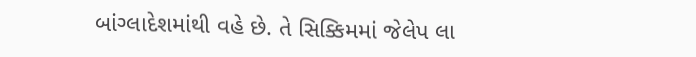બાંગ્લાદેશમાંથી વહે છે. તે સિક્કિમમાં જેલેપ લા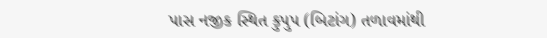પાસ નજીક સ્થિત કુપુપ (બિટાંગ) તળાવમાંથી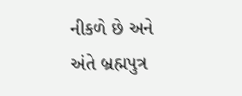નીકળે છે અને અંતે બ્રહ્મપુત્ર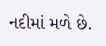નદીમાં મળે છે.